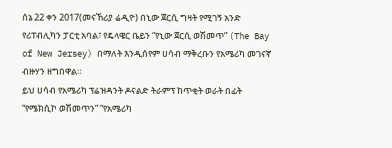ሰኔ 22 ቀን 2017(መናኸሪያ ሬዲዮ) በኒው ጀርሲ ግዛት የሚገኝ አንድ የሪፐብሊካን ፓርቲ አባል፣ የዴላዌር ቤይን “የኒው ጀርሲ ወሽመጥ” (The Bay of New Jersey) በማለት እንዲሰየም ሀሳብ ማቅረቡን የአሜሪካ መገናኛ ብዙሃን ዘግበዋል።
ይህ ሀሳብ የአሜሪካ ፕሬዝዳንት ዶናልድ ትራምፕ ከጥቂት ወራት በፊት “የሜክሲኮ ወሽመጥን” “የአሜሪካ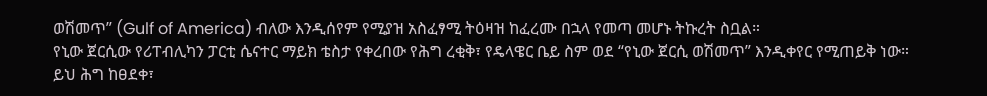ወሽመጥ” (Gulf of America) ብለው እንዲሰየም የሚያዝ አስፈፃሚ ትዕዛዝ ከፈረሙ በኋላ የመጣ መሆኑ ትኩረት ስቧል።
የኒው ጀርሲው የሪፐብሊካን ፓርቲ ሴናተር ማይክ ቴስታ የቀረበው የሕግ ረቂቅ፣ የዴላዌር ቤይ ስም ወደ “የኒው ጀርሲ ወሽመጥ” እንዲቀየር የሚጠይቅ ነው።
ይህ ሕግ ከፀደቀ፣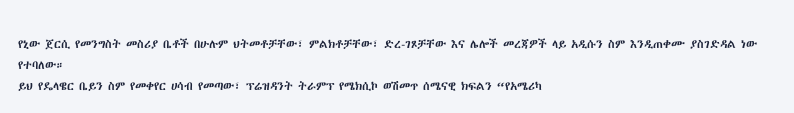የኒው ጀርሲ የመንግስት መስሪያ ቤቶች በሁሉም ህትመቶቻቸው፣ ምልክቶቻቸው፣ ድረ-ገጾቻቸው እና ሌሎች መረጃዎች ላይ አዲሱን ስም እንዲጠቀሙ ያስገድዳል ነው የተባለው።
ይህ የዴላዌር ቤይን ስም የመቀየር ሀሳብ የመጣው፣ ፕሬዝዳንት ትራምፕ የሜክሲኮ ወሽመጥ ሰሜናዊ ክፍልን “የአሜሪካ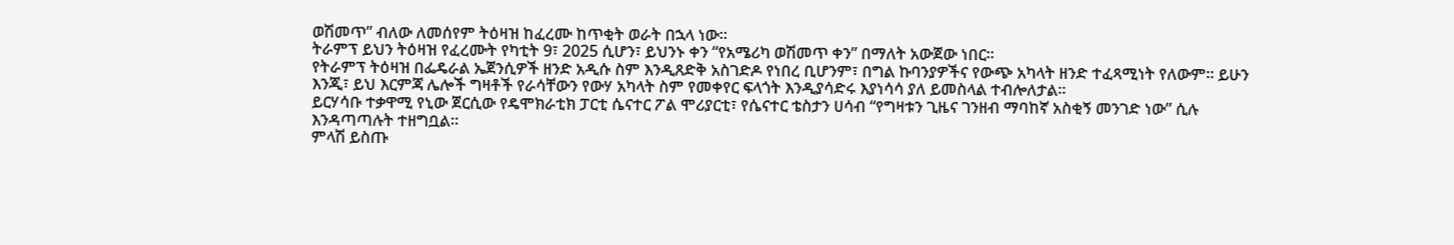ወሽመጥ” ብለው ለመሰየም ትዕዛዝ ከፈረሙ ከጥቂት ወራት በኋላ ነው።
ትራምፕ ይህን ትዕዛዝ የፈረሙት የካቲት 9፣ 2025 ሲሆን፣ ይህንኑ ቀን “የአሜሪካ ወሽመጥ ቀን” በማለት አውጀው ነበር።
የትራምፕ ትዕዛዝ በፌዴራል ኤጀንሲዎች ዘንድ አዲሱ ስም እንዲጸድቅ አስገድዶ የነበረ ቢሆንም፣ በግል ኩባንያዎችና የውጭ አካላት ዘንድ ተፈጻሚነት የለውም። ይሁን እንጂ፣ ይህ እርምጃ ሌሎች ግዛቶች የራሳቸውን የውሃ አካላት ስም የመቀየር ፍላጎት እንዲያሳድሩ እያነሳሳ ያለ ይመስላል ተብሎለታል።
ይርሃሳቡ ተቃዋሚ የኒው ጀርሲው የዴሞክራቲክ ፓርቲ ሴናተር ፖል ሞሪያርቲ፣ የሴናተር ቴስታን ሀሳብ “የግዛቱን ጊዜና ገንዘብ ማባከኛ አስቂኝ መንገድ ነው” ሲሉ እንዳጣጣሉት ተዘግቧል።
ምላሽ ይስጡ